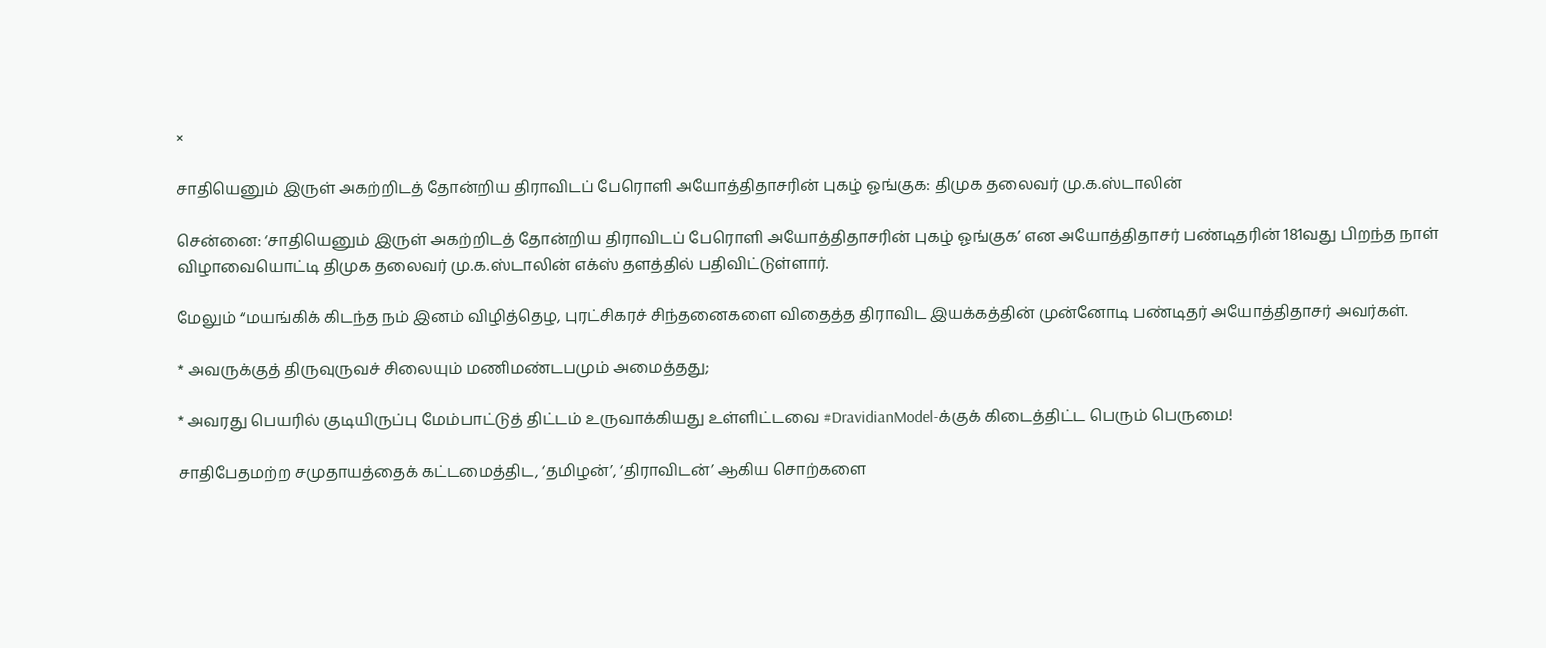×

சாதியெனும் இருள் அகற்றிடத் தோன்றிய திராவிடப் பேரொளி அயோத்திதாசரின் புகழ் ஓங்குக: திமுக தலைவர் மு.க.ஸ்டாலின்

சென்னை: ‘சாதியெனும் இருள் அகற்றிடத் தோன்றிய திராவிடப் பேரொளி அயோத்திதாசரின் புகழ் ஓங்குக’ என அயோத்திதாசர் பண்டிதரின் 181வது பிறந்த நாள் விழாவையொட்டி திமுக தலைவர் மு.க.ஸ்டாலின் எக்ஸ் தளத்தில் பதிவிட்டுள்ளார்.

மேலும் “மயங்கிக் கிடந்த நம் இனம் விழித்தெழ, புரட்சிகரச் சிந்தனைகளை விதைத்த திராவிட இயக்கத்தின் முன்னோடி பண்டிதர் அயோத்திதாசர் அவர்கள்.

* அவருக்குத் திருவுருவச் சிலையும் மணிமண்டபமும் அமைத்தது;

* அவரது பெயரில் குடியிருப்பு மேம்பாட்டுத் திட்டம் உருவாக்கியது உள்ளிட்டவை #DravidianModel-க்குக் கிடைத்திட்ட பெரும் பெருமை!

சாதிபேதமற்ற சமுதாயத்தைக் கட்டமைத்திட, ‘தமிழன்’, ‘திராவிடன்’ ஆகிய சொற்களை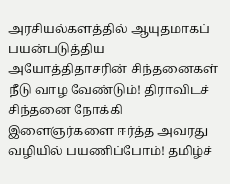அரசியல்களத்தில் ஆயுதமாகப் பயன்படுத்திய அயோத்திதாசரின் சிந்தனைகள் நீடு வாழ வேண்டும்! திராவிடச் சிந்தனை நோக்கி இளைஞர்களை ஈர்த்த அவரது வழியில் பயணிப்போம்! தமிழ்ச்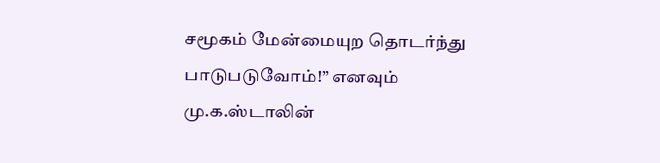சமூகம் மேன்மையுற தொடர்ந்து பாடுபடுவோம்!” எனவும் மு.க.ஸ்டாலின்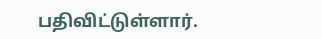பதிவிட்டுள்ளார்.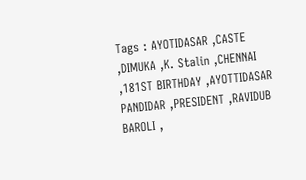Tags : AYOTIDASAR ,CASTE ,DIMUKA ,K. Stalin ,CHENNAI ,181ST BIRTHDAY ,AYOTTIDASAR PANDIDAR ,PRESIDENT ,RAVIDUB BAROLI ,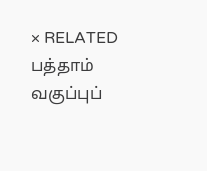× RELATED பத்தாம் வகுப்புப்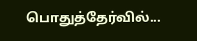பொதுத்தேர்வில்...